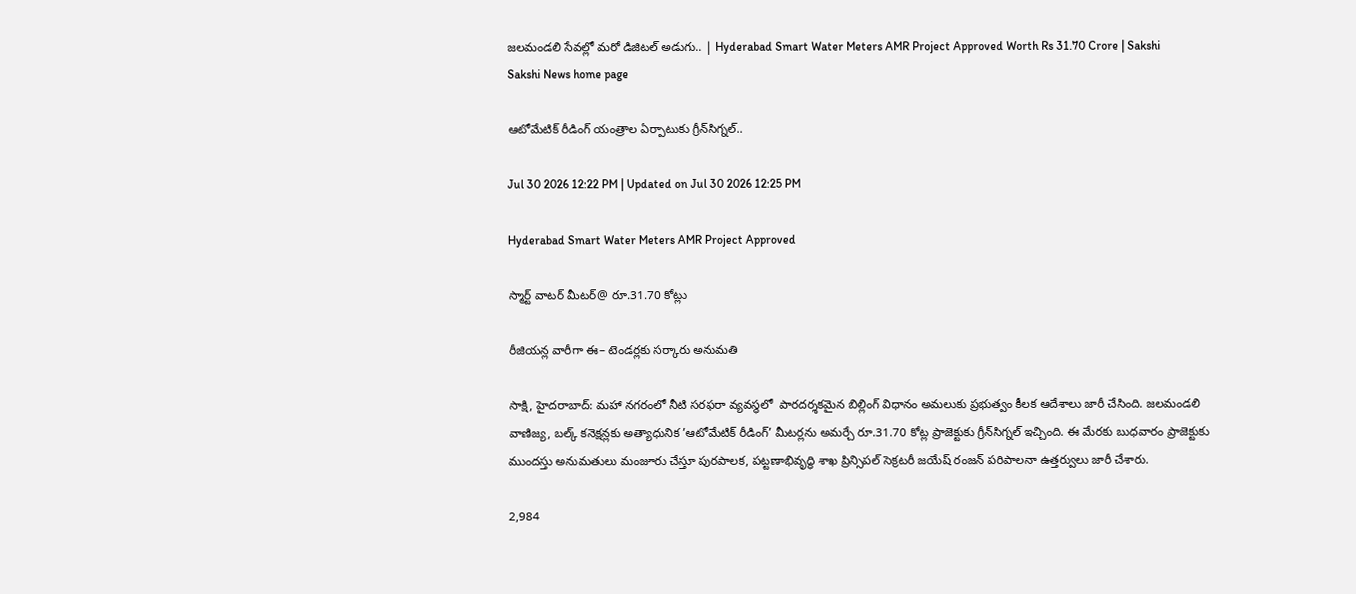జలమండలి సేవల్లో మరో డిజిటల్‌ అడుగు.. | Hyderabad Smart Water Meters AMR Project Approved Worth Rs 31.70 Crore | Sakshi
Sakshi News home page

ఆటోమేటిక్‌ రీడింగ్‌ యంత్రాల ఏర్పాటుకు గ్రీన్‌సిగ్నల్‌..

Jul 30 2026 12:22 PM | Updated on Jul 30 2026 12:25 PM

Hyderabad Smart Water Meters AMR Project Approved

స్మార్ట్‌ వాటర్‌ మీటర్‌@ రూ.31.70 కోట్లు

రీజియన్ల వారీగా ఈ– టెండర్లకు సర్కారు అనుమతి

సాక్షి, హైదరాబాద్‌: మహా నగరంలో నీటి సరఫరా వ్యవస్థలో  పారదర్శకమైన బిల్లింగ్‌ విధానం అమలుకు ప్రభుత్వం కీలక ఆదేశాలు జారీ చేసింది. జలమండలి వాణిజ్య, బల్క్‌ కనెక్షన్లకు అత్యాధునిక ’ఆటోమేటిక్‌ రీడింగ్‌’ మీటర్లను అమర్చే రూ.31.70 కోట్ల ప్రాజెక్టుకు గ్రీన్‌సిగ్నల్‌ ఇచ్చింది. ఈ మేరకు బుధవారం ప్రాజెక్టుకు ముందస్తు అనుమతులు మంజూరు చేస్తూ పురపాలక, పట్టణాభివృద్ధి శాఖ ప్రిన్సిపల్‌ సెక్రటరీ జయేష్‌ రంజన్‌ పరిపాలనా ఉత్తర్వులు జారీ చేశారు.

2,984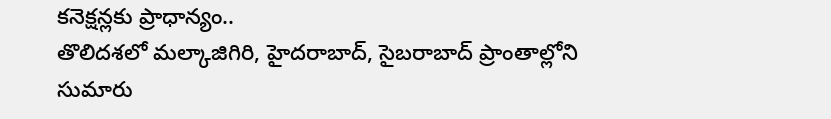కనెక్షన్లకు ప్రాధాన్యం..
తొలిదశలో మల్కాజిగిరి, హైదరాబాద్, సైబరాబాద్‌ ప్రాంతాల్లోని సుమారు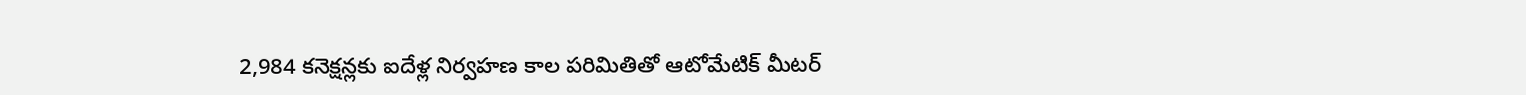2,984 కనెక్షన్లకు ఐదేళ్ల నిర్వహణ కాల పరిమితితో ఆటోమేటిక్‌ మీటర్‌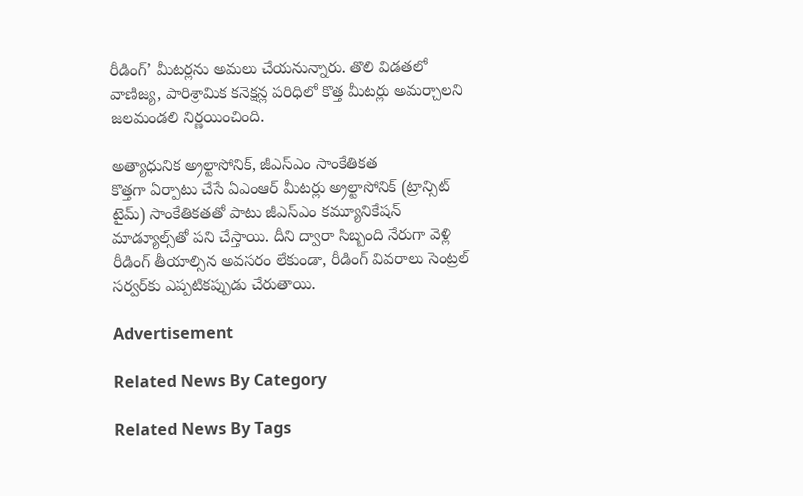రీడింగ్‌’ మీటర్లను అమలు చేయనున్నారు. తొలి విడతలో వాణిజ్య, పారిశ్రామిక కనెక్షన్ల పరిధిలో కొత్త మీటర్లు అమర్చాలని జలమండలి నిర్ణయించింది.

అత్యాధునిక అ్రల్టాసోనిక్, జీఎస్‌ఎం సాంకేతికత
కొత్తగా ఏర్పాటు చేసే ఏఎంఆర్‌ మీటర్లు అ్రల్టాసోనిక్‌ (ట్రాన్సిట్‌ టైమ్‌) సాంకేతికతతో పాటు జీఎస్‌ఎం కమ్యూనికేషన్‌ మాడ్యూల్స్‌తో పని చేస్తాయి. దీని ద్వారా సిబ్బంది నేరుగా వెళ్లి రీడింగ్‌ తీయాల్సిన అవసరం లేకుండా, రీడింగ్‌ వివరాలు సెంట్రల్‌ సర్వర్‌కు ఎప్పటికప్పుడు చేరుతాయి.

Advertisement

Related News By Category

Related News By Tags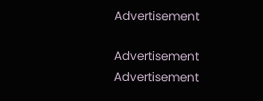Advertisement

Advertisement
Advertisement